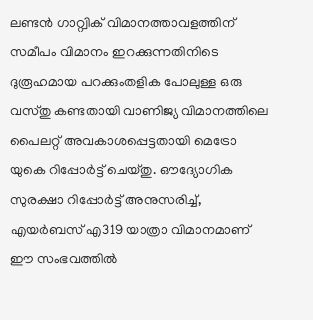ലണ്ടൻ ഗാറ്റ്വിക് വിമാനത്താവളത്തിന് സമീപം വിമാനം ഇറക്കുന്നതിനിടെ ദുരൂഹമായ പറക്കുംതളിക പോലുള്ള ഒരു വസ്തു കണ്ടതായി വാണിജ്യ വിമാനത്തിലെ പൈലറ്റ് അവകാശപ്പെട്ടതായി മെട്രോ യുകെ റിപ്പോർട്ട് ചെയ്തു. ഔദ്യോഗിക സുരക്ഷാ റിപ്പോർട്ട് അനുസരിച്ച്, എയർബസ് എ319 യാത്രാ വിമാനമാണ് ഈ സംഭവത്തിൽ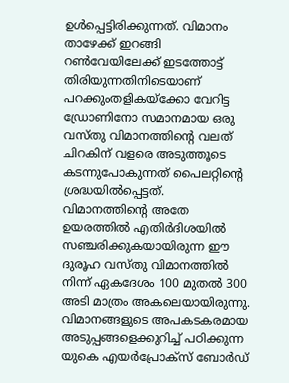ഉൾപ്പെട്ടിരിക്കുന്നത്. വിമാനം താഴേക്ക് ഇറങ്ങി റൺവേയിലേക്ക് ഇടത്തോട്ട് തിരിയുന്നതിനിടെയാണ് പറക്കുംതളികയ്ക്കോ വേറിട്ട ഡ്രോണിനോ സമാനമായ ഒരു വസ്തു വിമാനത്തിന്റെ വലത് ചിറകിന് വളരെ അടുത്തൂടെ കടന്നുപോകുന്നത് പൈലറ്റിന്റെ ശ്രദ്ധയിൽപ്പെട്ടത്.
വിമാനത്തിന്റെ അതേ ഉയരത്തിൽ എതിർദിശയിൽ സഞ്ചരിക്കുകയായിരുന്ന ഈ ദുരൂഹ വസ്തു വിമാനത്തിൽ നിന്ന് ഏകദേശം 100 മുതൽ 300 അടി മാത്രം അകലെയായിരുന്നു. വിമാനങ്ങളുടെ അപകടകരമായ അടുപ്പങ്ങളെക്കുറിച്ച് പഠിക്കുന്ന യുകെ എയർപ്രോക്സ് ബോർഡ്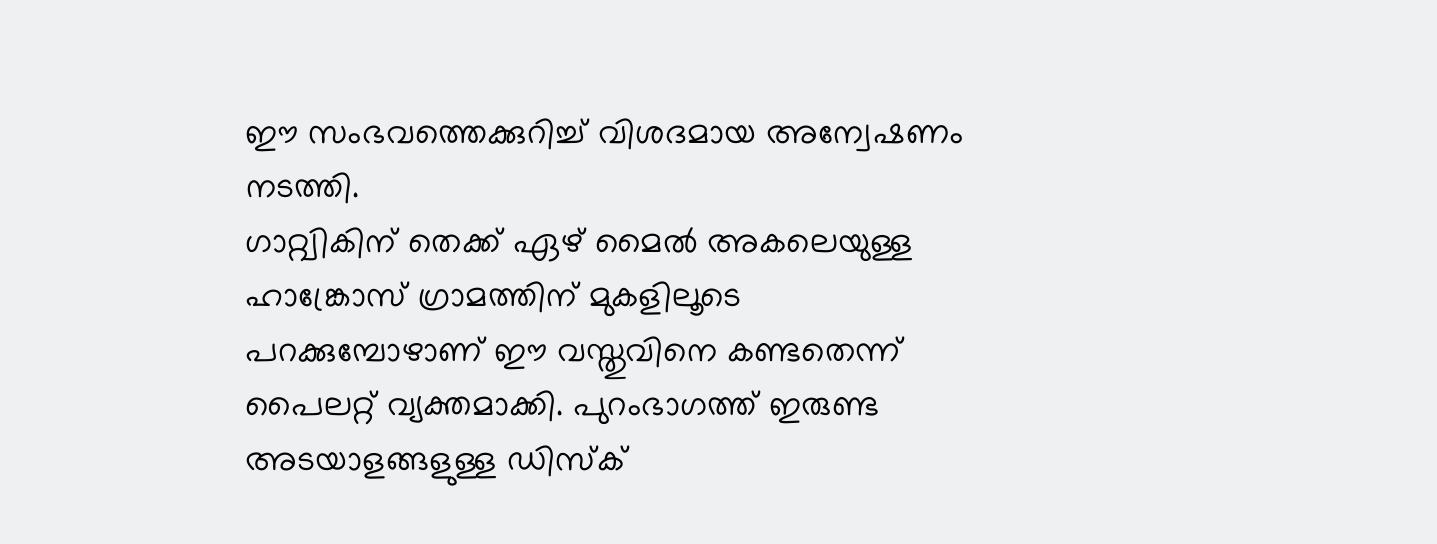ഈ സംഭവത്തെക്കുറിച്ച് വിശദമായ അന്വേഷണം നടത്തി.
ഗാറ്റ്വികിന് തെക്ക് ഏഴ് മൈൽ അകലെയുള്ള ഹാങ്ക്രോസ് ഗ്രാമത്തിന് മുകളിലൂടെ പറക്കുമ്പോഴാണ് ഈ വസ്തുവിനെ കണ്ടതെന്ന് പൈലറ്റ് വ്യക്തമാക്കി. പുറംഭാഗത്ത് ഇരുണ്ട അടയാളങ്ങളുള്ള ഡിസ്ക്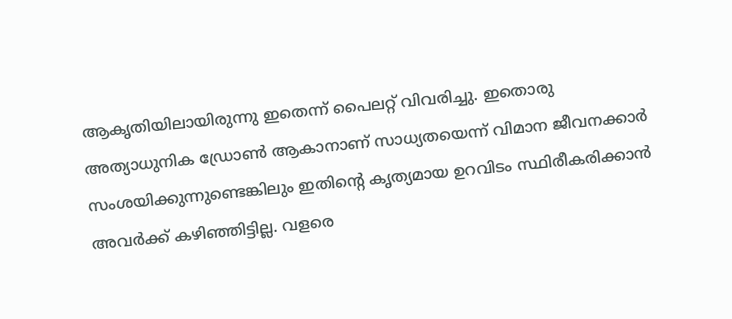ആകൃതിയിലായിരുന്നു ഇതെന്ന് പൈലറ്റ് വിവരിച്ചു. ഇതൊരു അത്യാധുനിക ഡ്രോൺ ആകാനാണ് സാധ്യതയെന്ന് വിമാന ജീവനക്കാർ സംശയിക്കുന്നുണ്ടെങ്കിലും ഇതിന്റെ കൃത്യമായ ഉറവിടം സ്ഥിരീകരിക്കാൻ അവർക്ക് കഴിഞ്ഞിട്ടില്ല. വളരെ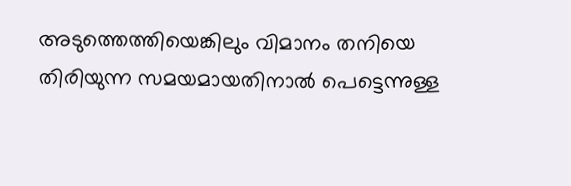അടുത്തെത്തിയെങ്കിലും വിമാനം തനിയെ തിരിയുന്ന സമയമായതിനാൽ പെട്ടെന്നുള്ള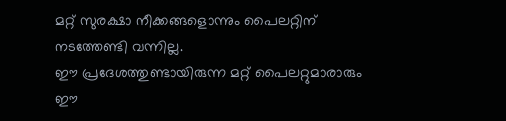മറ്റ് സുരക്ഷാ നീക്കങ്ങളൊന്നും പൈലറ്റിന് നടത്തേണ്ടി വന്നില്ല.
ഈ പ്രദേശത്തുണ്ടായിരുന്ന മറ്റ് പൈലറ്റുമാരാരും ഈ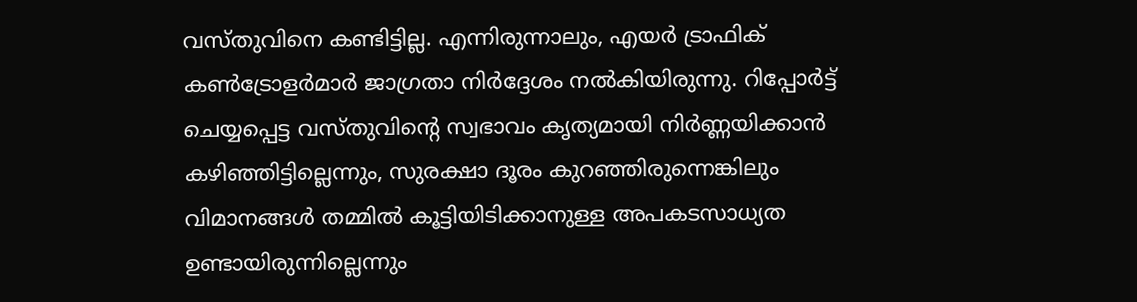വസ്തുവിനെ കണ്ടിട്ടില്ല. എന്നിരുന്നാലും, എയർ ട്രാഫിക് കൺട്രോളർമാർ ജാഗ്രതാ നിർദ്ദേശം നൽകിയിരുന്നു. റിപ്പോർട്ട് ചെയ്യപ്പെട്ട വസ്തുവിന്റെ സ്വഭാവം കൃത്യമായി നിർണ്ണയിക്കാൻ കഴിഞ്ഞിട്ടില്ലെന്നും, സുരക്ഷാ ദൂരം കുറഞ്ഞിരുന്നെങ്കിലും വിമാനങ്ങൾ തമ്മിൽ കൂട്ടിയിടിക്കാനുള്ള അപകടസാധ്യത ഉണ്ടായിരുന്നില്ലെന്നും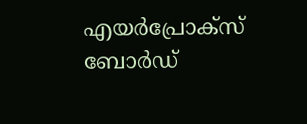എയർപ്രോക്സ് ബോർഡ്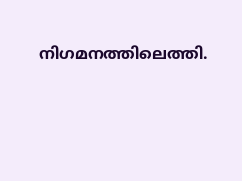നിഗമനത്തിലെത്തി.